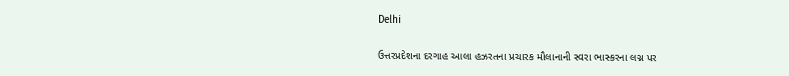Delhi

ઉત્તરપ્રદેશના દરગાહ આલા હઝરતના પ્રચારક મૌલાનાની સ્વરા ભાસ્કરના લગ્ન પર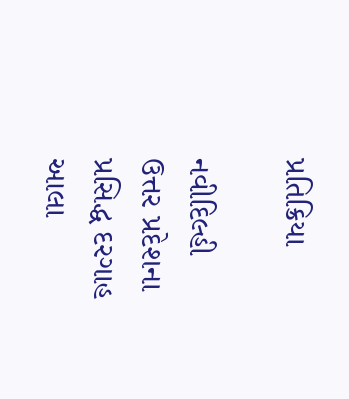પ્રતિક્રિયા

નવીદિલ્હી
ઉત્તર પ્રદેશના પ્રસિદ્ધ દરગાહ આલા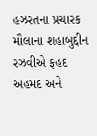હઝરતના પ્રચારક મૌલાના શહાબુદ્દીન રઝવીએ ફહદ અહમદ અને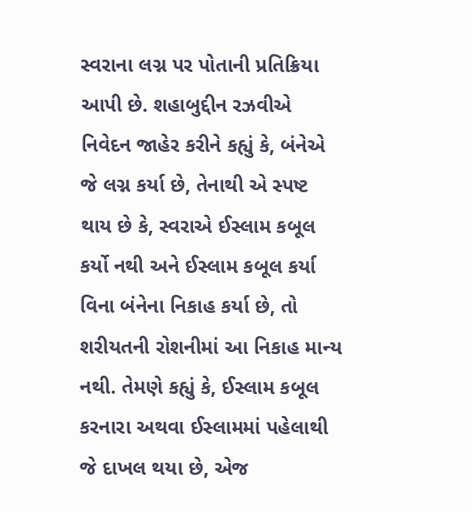સ્વરાના લગ્ન પર પોતાની પ્રતિક્રિયા આપી છે. શહાબુદ્દીન રઝવીએ નિવેદન જાહેર કરીને કહ્યું કે, બંનેએ જે લગ્ન કર્યા છે, તેનાથી એ સ્પષ્ટ થાય છે કે, સ્વરાએ ઈસ્લામ કબૂલ કર્યો નથી અને ઈસ્લામ કબૂલ કર્યા વિના બંનેના નિકાહ કર્યા છે, તો શરીયતની રોશનીમાં આ નિકાહ માન્ય નથી. તેમણે કહ્યું કે, ઈસ્લામ કબૂલ કરનારા અથવા ઈસ્લામમાં પહેલાથી જે દાખલ થયા છે, એજ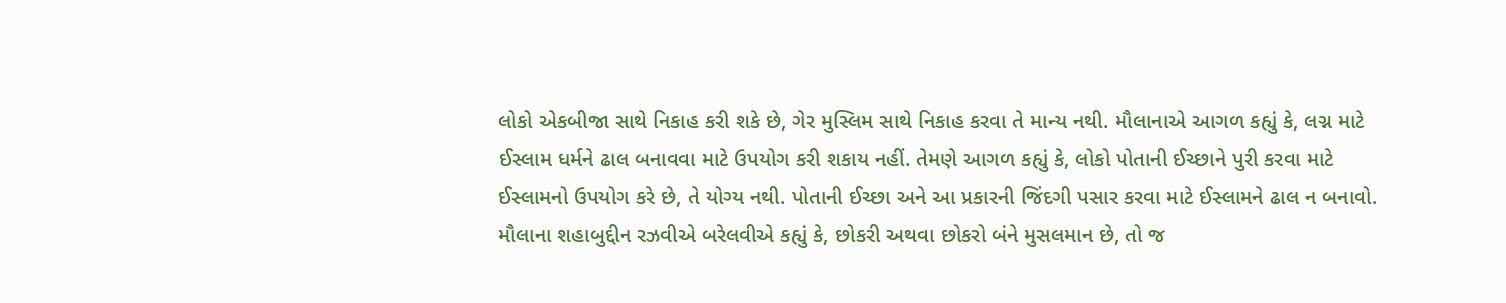લોકો એકબીજા સાથે નિકાહ કરી શકે છે, ગેર મુસ્લિમ સાથે નિકાહ કરવા તે માન્ય નથી. મૌલાનાએ આગળ કહ્યું કે, લગ્ન માટે ઈસ્લામ ધર્મને ઢાલ બનાવવા માટે ઉપયોગ કરી શકાય નહીં. તેમણે આગળ કહ્યું કે, લોકો પોતાની ઈચ્છાને પુરી કરવા માટે ઈસ્લામનો ઉપયોગ કરે છે, તે યોગ્ય નથી. પોતાની ઈચ્છા અને આ પ્રકારની જિંદગી પસાર કરવા માટે ઈસ્લામને ઢાલ ન બનાવો. મૌલાના શહાબુદ્દીન રઝવીએ બરેલવીએ કહ્યું કે, છોકરી અથવા છોકરો બંને મુસલમાન છે, તો જ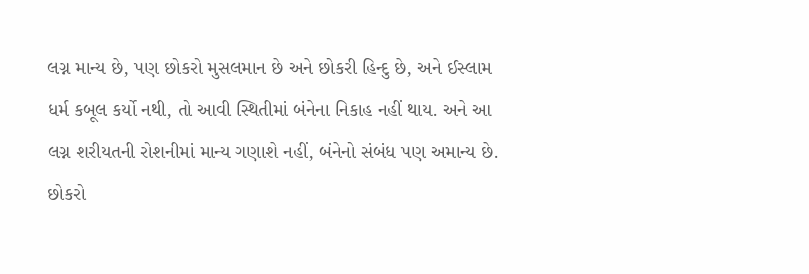લગ્ન માન્ય છે, પણ છોકરો મુસલમાન છે અને છોકરી હિન્દુ છે, અને ઈસ્લામ ધર્મ કબૂલ કર્યો નથી, તો આવી સ્થિતીમાં બંનેના નિકાહ નહીં થાય. અને આ લગ્ન શરીયતની રોશનીમાં માન્ય ગણાશે નહીં, બંનેનો સંબંધ પણ અમાન્ય છે. છોકરો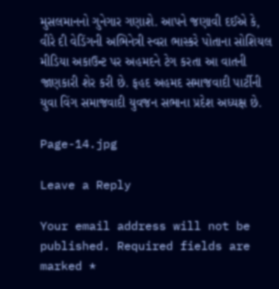મુસલમાનનો ગુનેગાર ગણાશે. આપને જણાવી દઈએ કે, વીરે દી વેડિંગની અભિનેત્રી સ્વરા ભાસ્કરે પોતાના સોશિયલ મીડિયા અકાઉન્ટ પર અહમદને ટેગ કરતા આ વાતની જાણકારી શેર કરી છે. ફહદ અહમદ સમાજવાદી પાર્ટીની યુવા વિંગ સમાજવાદી યુવજન સભાના પ્રદેશ અધ્યક્ષ છે.

Page-14.jpg

Leave a Reply

Your email address will not be published. Required fields are marked *